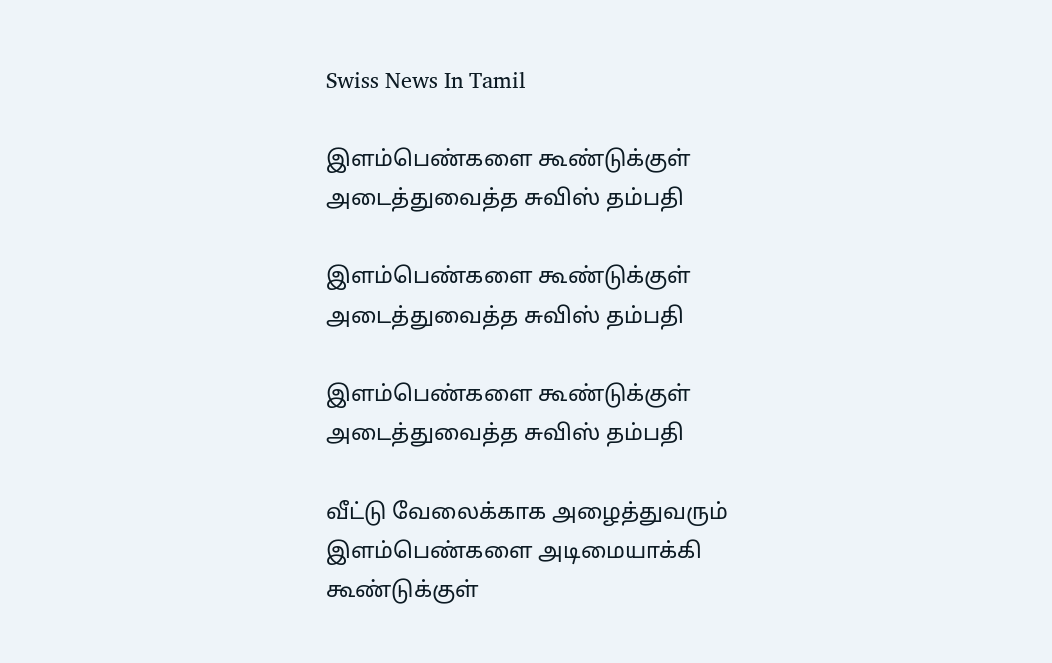Swiss News In Tamil

இளம்பெண்களை கூண்டுக்குள் அடைத்துவைத்த சுவிஸ் தம்பதி

இளம்பெண்களை கூண்டுக்குள் அடைத்துவைத்த சுவிஸ் தம்பதி

இளம்பெண்களை கூண்டுக்குள் அடைத்துவைத்த சுவிஸ் தம்பதி

வீட்டு வேலைக்காக அழைத்துவரும் இளம்பெண்களை அடிமையாக்கி கூண்டுக்குள்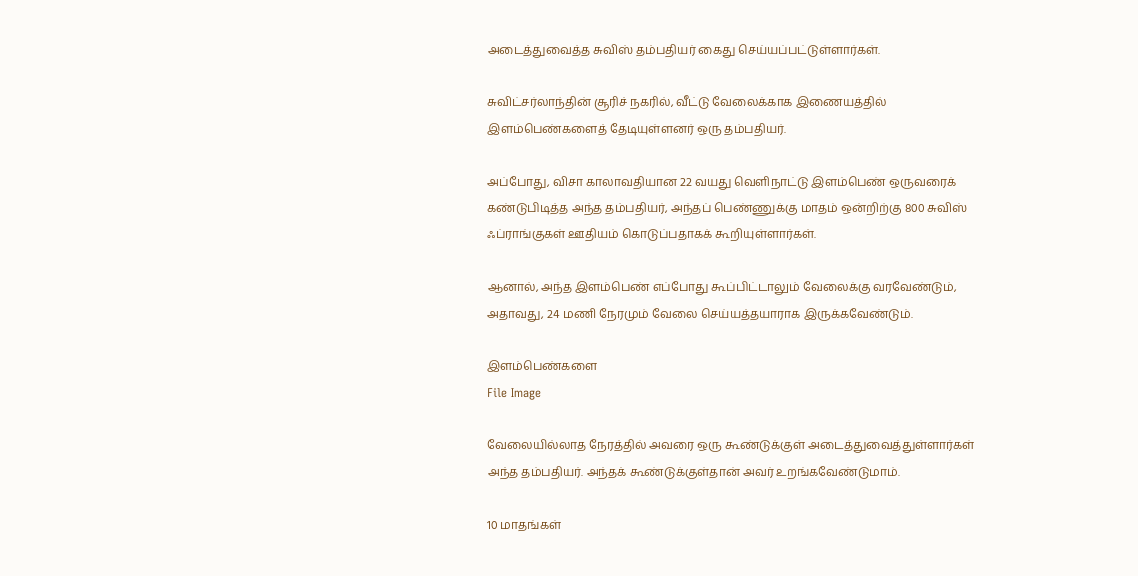அடைத்துவைத்த சுவிஸ் தம்பதியர் கைது செய்யப்பட்டுள்ளார்கள்.

சுவிட்சர்லாந்தின் சூரிச் நகரில், வீட்டு வேலைக்காக இணையத்தில் இளம்பெண்களைத் தேடியுள்ளனர் ஒரு தம்பதியர்.

அப்போது, விசா காலாவதியான 22 வயது வெளிநாட்டு இளம்பெண் ஒருவரைக் கண்டுபிடித்த அந்த தம்பதியர், அந்தப் பெண்ணுக்கு மாதம் ஒன்றிற்கு 800 சுவிஸ் ஃப்ராங்குகள் ஊதியம் கொடுப்பதாகக் கூறியுள்ளார்கள்.

ஆனால், அந்த இளம்பெண் எப்போது கூப்பிட்டாலும் வேலைக்கு வரவேண்டும், அதாவது, 24 மணி நேரமும் வேலை செய்யத்தயாராக இருக்கவேண்டும்.

இளம்பெண்களை
File Image

வேலையில்லாத நேரத்தில் அவரை ஒரு கூண்டுக்குள் அடைத்துவைத்துள்ளார்கள் அந்த தம்பதியர். அந்தக் கூண்டுக்குள்தான் அவர் உறங்கவேண்டுமாம்.

10 மாதங்கள்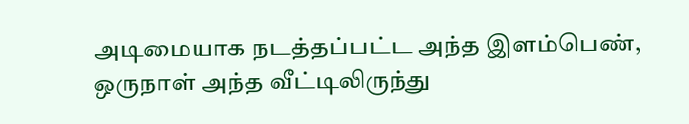அடிமையாக நடத்தப்பட்ட அந்த இளம்பெண், ஒருநாள் அந்த வீட்டிலிருந்து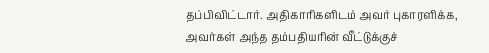தப்பிவிட்டார். அதிகாரிகளிடம் அவர் புகாரளிக்க, அவர்கள் அந்த தம்பதியரின் வீட்டுக்குச்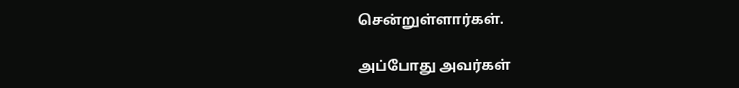சென்றுள்ளார்கள்.

அப்போது அவர்கள்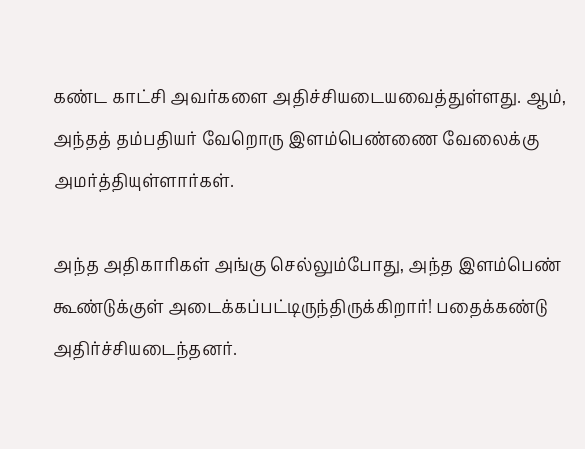கண்ட காட்சி அவர்களை அதிச்சியடையவைத்துள்ளது. ஆம், அந்தத் தம்பதியர் வேறொரு இளம்பெண்ணை வேலைக்கு அமர்த்தியுள்ளார்கள்.

அந்த அதிகாரிகள் அங்கு செல்லும்போது, அந்த இளம்பெண் கூண்டுக்குள் அடைக்கப்பட்டிருந்திருக்கிறார்! பதைக்கண்டு அதிர்ச்சியடைந்தனர்.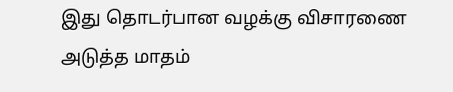இது தொடர்பான வழக்கு விசாரணை அடுத்த மாதம்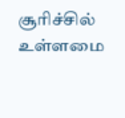சூரிச்சில் உள்ளமை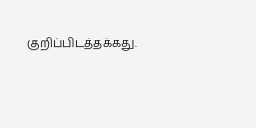குறிப்பிடத்தக்கது.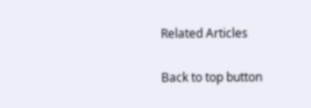Related Articles

Back to top button